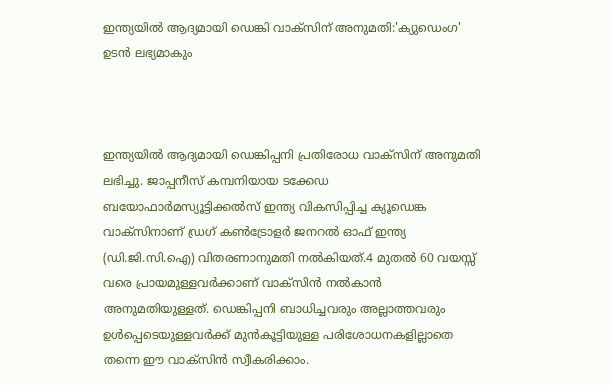ഇന്ത്യയിൽ ആദ്യമായി ഡെങ്കി വാക്സിന് അനുമതി:'ക്യുഡെംഗ' ഉടൻ ലഭ്യമാകും



ഇന്ത്യയിൽ ആദ്യമായി ഡെങ്കിപ്പനി പ്രതിരോധ വാക്‌സിന് അനുമതി ലഭിച്ചു. ജാപ്പനീസ് കമ്പനിയായ ടക്കേഡ ബയോഫാർമസ്യൂട്ടിക്കൽസ് ഇന്ത്യ വികസിപ്പിച്ച ക്യൂഡെങ്ക വാക്‌സിനാണ് ഡ്രഗ് കൺട്രോളർ ജനറൽ ഓഫ് ഇന്ത്യ (ഡി.ജി.സി.ഐ) വിതരണാനുമതി നൽകിയത്.4 മുതൽ 60 വയസ്സ് വരെ പ്രായമുള്ളവർക്കാണ് വാക്‌സിൻ നൽകാൻ അനുമതിയുള്ളത്. ഡെങ്കിപ്പനി ബാധിച്ചവരും അല്ലാത്തവരും ഉൾപ്പെടെയുള്ളവർക്ക് മുൻകൂട്ടിയുള്ള പരിശോധനകളില്ലാതെ തന്നെ ഈ വാക്‌സിൻ സ്വീകരിക്കാം.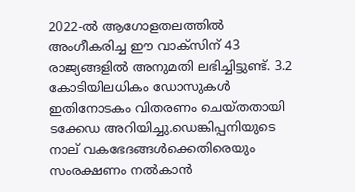2022-ൽ ആഗോളതലത്തിൽ അംഗീകരിച്ച ഈ വാക്സിന് 43 രാജ്യങ്ങളിൽ അനുമതി ലഭിച്ചിട്ടുണ്ട്. 3.2 കോടിയിലധികം ഡോസുകൾ ഇതിനോടകം വിതരണം ചെയ്തതായി ടക്കേഡ അറിയിച്ചു.ഡെങ്കിപ്പനിയുടെ നാല് വകഭേദങ്ങൾക്കെതിരെയും സംരക്ഷണം നൽകാൻ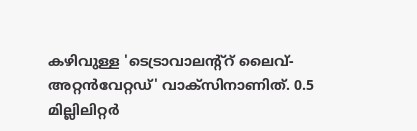കഴിവുള്ള 'ടെട്രാവാലന്റ്‌റ് ലൈവ്-അറ്റൻവേറ്റഡ്' വാക്‌സിനാണിത്. 0.5 മില്ലിലിറ്റർ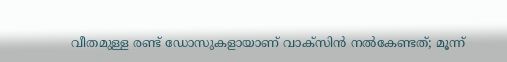വീതമുള്ള രണ്ട് ഡോസുകളായാണ് വാക്‌സിൻ നൽകേണ്ടത്; മൂന്ന്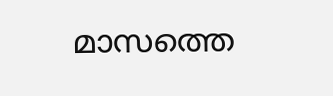മാസത്തെ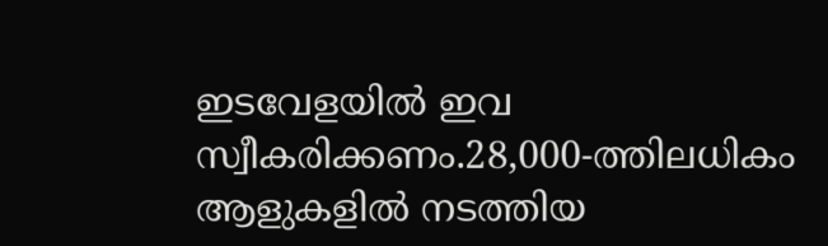ഇടവേളയിൽ ഇവ സ്വീകരിക്കണം.28,000-ത്തിലധികം ആളുകളിൽ നടത്തിയ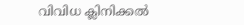വിവിധ ക്ലിനിക്കൽ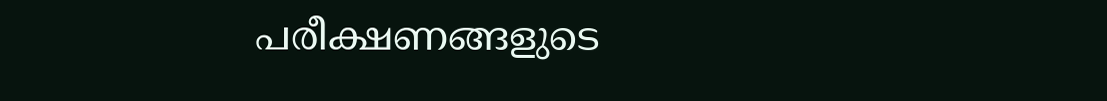പരീക്ഷണങ്ങളുടെ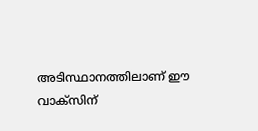അടിസ്ഥാനത്തിലാണ് ഈ വാക്‌സിന്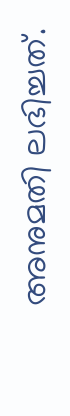അനുമതി ലഭിച്ചത്.